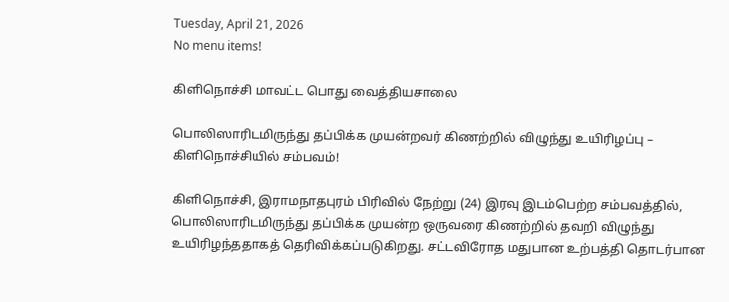Tuesday, April 21, 2026
No menu items!

கிளிநொச்சி மாவட்ட பொது வைத்தியசாலை

பொலிஸாரிடமிருந்து தப்பிக்க முயன்றவர் கிணற்றில் விழுந்து உயிரிழப்பு – கிளிநொச்சியில் சம்பவம்!

கிளிநொச்சி, இராமநாதபுரம் பிரிவில் நேற்று (24) இரவு இடம்பெற்ற சம்பவத்தில், பொலிஸாரிடமிருந்து தப்பிக்க முயன்ற ஒருவரை கிணற்றில் தவறி விழுந்து உயிரிழந்ததாகத் தெரிவிக்கப்படுகிறது. சட்டவிரோத மதுபான உற்பத்தி தொடர்பான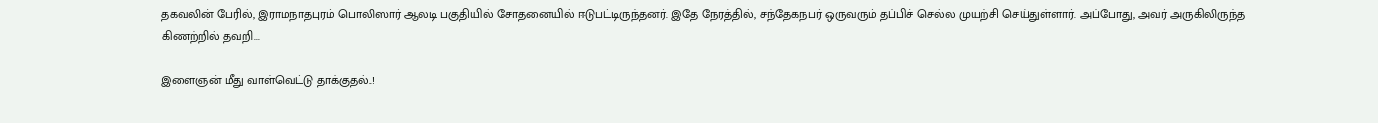தகவலின் பேரில், இராமநாதபுரம் பொலிஸார் ஆலடி பகுதியில் சோதனையில் ஈடுபட்டிருந்தனர். இதே நேரத்தில், சந்தேகநபர் ஒருவரும் தப்பிச் செல்ல முயற்சி செய்துள்ளார். அப்போது, அவர் அருகிலிருந்த கிணற்றில் தவறி...

இளைஞன் மீது வாள்வெட்டு தாக்குதல்..!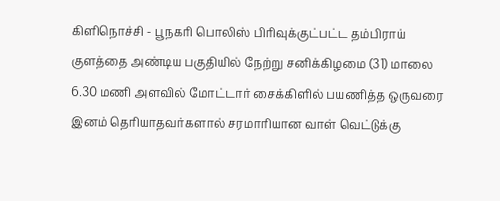கிளிநொச்சி - பூநகரி பொலிஸ் பிரிவுக்குட்பட்ட தம்பிராய் குளத்தை அண்டிய பகுதியில் நேற்று சனிக்கிழமை (31) மாலை 6.30 மணி அளவில் மோட்டார் சைக்கிளில் பயணித்த ஒருவரை இனம் தெரியாதவர்களால் சரமாரியான வாள் வெட்டுக்கு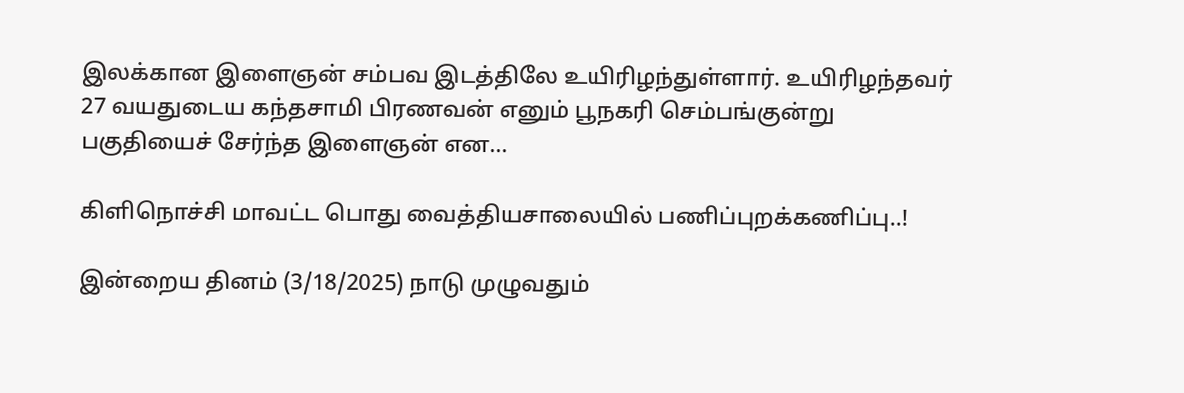இலக்கான இளைஞன் சம்பவ இடத்திலே உயிரிழந்துள்ளார். உயிரிழந்தவர் 27 வயதுடைய கந்தசாமி பிரணவன் எனும் பூநகரி செம்பங்குன்று பகுதியைச் சேர்ந்த இளைஞன் என...

கிளிநொச்சி மாவட்ட பொது வைத்தியசாலையில் பணிப்புறக்கணிப்பு..!

இன்றைய தினம் (3/18/2025) நாடு முழுவதும்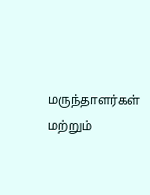மருந்தாளர்கள் மற்றும்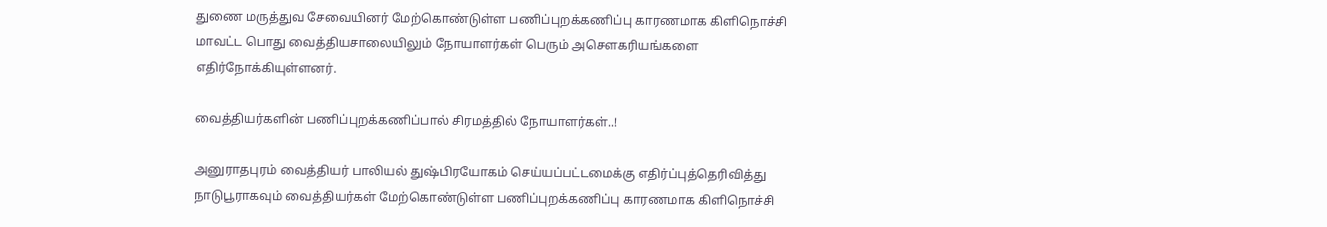துணை மருத்துவ சேவையினர் மேற்கொண்டுள்ள பணிப்புறக்கணிப்பு காரணமாக கிளிநொச்சி மாவட்ட பொது வைத்தியசாலையிலும் நோயாளர்கள் பெரும் அசெளகரியங்களை எதிர்நோக்கியுள்ளனர்.

வைத்தியர்களின் பணிப்புறக்கணிப்பால் சிரமத்தில் நோயாளர்கள்..!

அனுராதபுரம் வைத்தியர் பாலியல் துஷ்பிரயோகம் செய்யப்பட்டமைக்கு எதிர்ப்புத்தெரிவித்து நாடுபூராகவும் வைத்தியர்கள் மேற்கொண்டுள்ள பணிப்புறக்கணிப்பு காரணமாக கிளிநொச்சி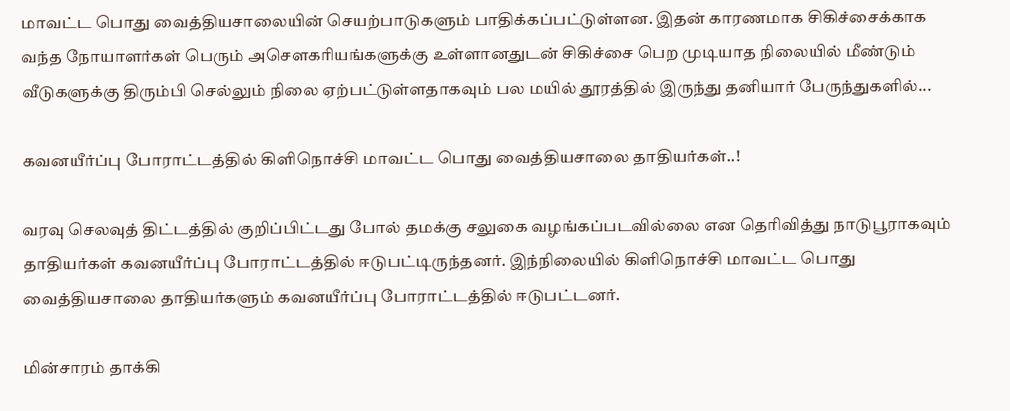மாவட்ட பொது வைத்தியசாலையின் செயற்பாடுகளும் பாதிக்கப்பட்டுள்ளன. இதன் காரணமாக சிகிச்சைக்காக வந்த நோயாளர்கள் பெரும் அசௌகரியங்களுக்கு உள்ளானதுடன் சிகிச்சை பெற முடியாத நிலையில் மீண்டும் வீடுகளுக்கு திரும்பி செல்லும் நிலை ஏற்பட்டுள்ளதாகவும் பல மயில் தூரத்தில் இருந்து தனியார் பேருந்துகளில்...

கவனயீர்ப்பு போராட்டத்தில் கிளிநொச்சி மாவட்ட பொது வைத்தியசாலை தாதியர்கள்..!

வரவு செலவுத் திட்டத்தில் குறிப்பிட்டது போல் தமக்கு சலுகை வழங்கப்படவில்லை என தெரிவித்து நாடுபூராகவும் தாதியர்கள் கவனயீர்ப்பு போராட்டத்தில் ஈடுபட்டிருந்தனர். இந்நிலையில் கிளிநொச்சி மாவட்ட பொது வைத்தியசாலை தாதியர்களும் கவனயீர்ப்பு போராட்டத்தில் ஈடுபட்டனர்.

மின்சாரம் தாக்கி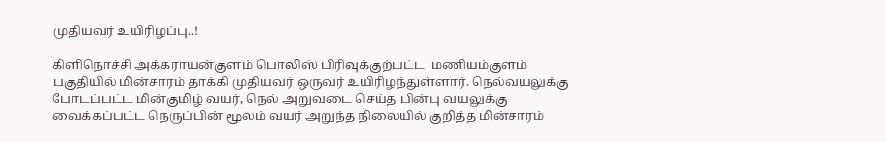முதியவர் உயிரிழப்பு..!

கிளிநொச்சி அக்கராயன்குளம் பொலிஸ் பிரிவுக்குற்பட்ட  மணியம்குளம் பகுதியில் மின்சாரம் தாக்கி முதியவர் ஒருவர் உயிரிழந்துள்ளார். நெல்வயலுக்கு போடப்பட்ட மின்குமிழ் வயர், நெல் அறுவடை செய்த பின்பு வயலுக்கு வைக்கப்பட்ட நெருப்பின் மூலம் வயர் அறுந்த நிலையில் குறித்த மின்சாரம்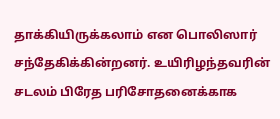தாக்கியிருக்கலாம் என பொலிஸார் சந்தேகிக்கின்றனர். உயிரிழந்தவரின் சடலம் பிரேத பரிசோதனைக்காக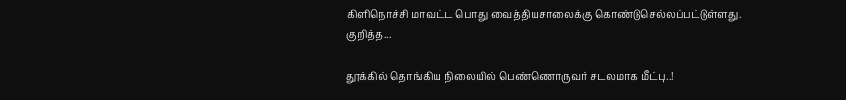கிளிநொச்சி மாவட்ட பொது வைத்தியசாலைக்கு கொண்டுசெல்லப்பட்டுள்ளது. குறித்த...

தூக்கில் தொங்கிய நிலையில் பெண்ணொருவர் சடலமாக மீட்பு..!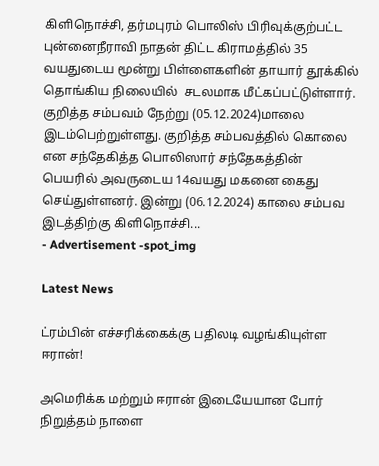கிளிநொச்சி, தர்மபுரம் பொலிஸ் பிரிவுக்குற்பட்ட புன்னைநீராவி நாதன் திட்ட கிராமத்தில் 35 வயதுடைய மூன்று பிள்ளைகளின் தாயார் தூக்கில் தொங்கிய நிலையில்  சடலமாக மீட்கப்பட்டுள்ளார். குறித்த சம்பவம் நேற்று (05.12.2024)மாலை இடம்பெற்றுள்ளது. குறித்த சம்பவத்தில் கொலை என சந்தேகித்த பொலிஸார் சந்தேகத்தின் பெயரில் அவருடைய 14வயது மகனை கைது செய்துள்ளனர். இன்று (06.12.2024) காலை சம்பவ இடத்திற்கு கிளிநொச்சி...
- Advertisement -spot_img

Latest News

ட்ரம்பின் எச்சரிக்கைக்கு பதிலடி வழங்கியுள்ள ஈரான்!

அமெரிக்க மற்றும் ஈரான் இடையேயான போர் நிறுத்தம் நாளை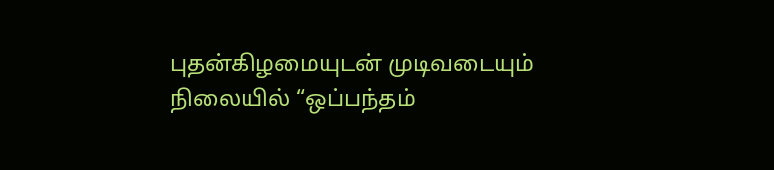புதன்கிழமையுடன் முடிவடையும் நிலையில் “ஒப்பந்தம்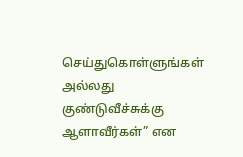செய்துகொள்ளுங்கள் அல்லது குண்டுவீச்சுக்கு ஆளாவீர்கள்” என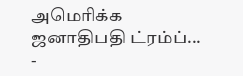அமெரிக்க ஜனாதிபதி ட்ரம்ப்...
-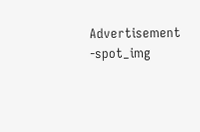Advertisement -spot_img